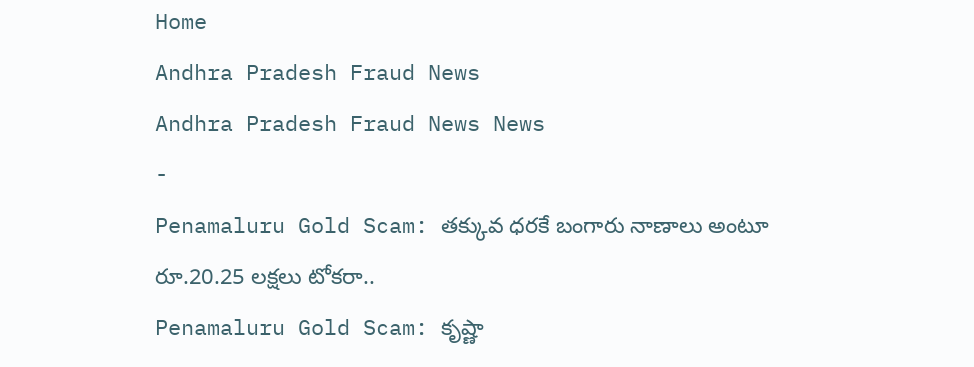Home
Andhra Pradesh Fraud News
Andhra Pradesh Fraud News News
-
Penamaluru Gold Scam: తక్కువ ధరకే బంగారు నాణాలు అంటూ రూ.20.25 లక్షలు టోకరా..
Penamaluru Gold Scam: కృష్ణా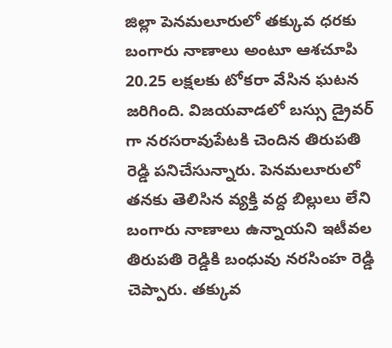జిల్లా పెనమలూరులో తక్కువ ధరకు బంగారు నాణాలు అంటూ ఆశచూపి 20.25 లక్షలకు టోకరా వేసిన ఘటన జరిగింది. విజయవాడలో బస్సు డ్రైవర్ గా నరసరావుపేటకి చెందిన తిరుపతి రెడ్డి పనిచేసున్నారు. పెనమలూరులో తనకు తెలిసిన వ్యక్తి వద్ద బిల్లులు లేని బంగారు నాణాలు ఉన్నాయని ఇటీవల తిరుపతి రెడ్డికి బంధువు నరసింహ రెడ్డి చెప్పారు. తక్కువ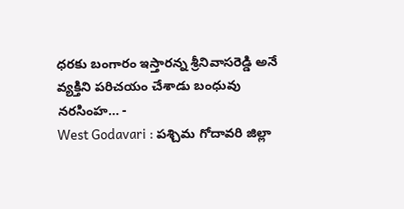ధరకు బంగారం ఇస్తారన్న శ్రీనివాసరెడ్డి అనే వ్యక్తిని పరిచయం చేశాడు బంధువు నరసింహ… -
West Godavari : పశ్చిమ గోదావరి జిల్లా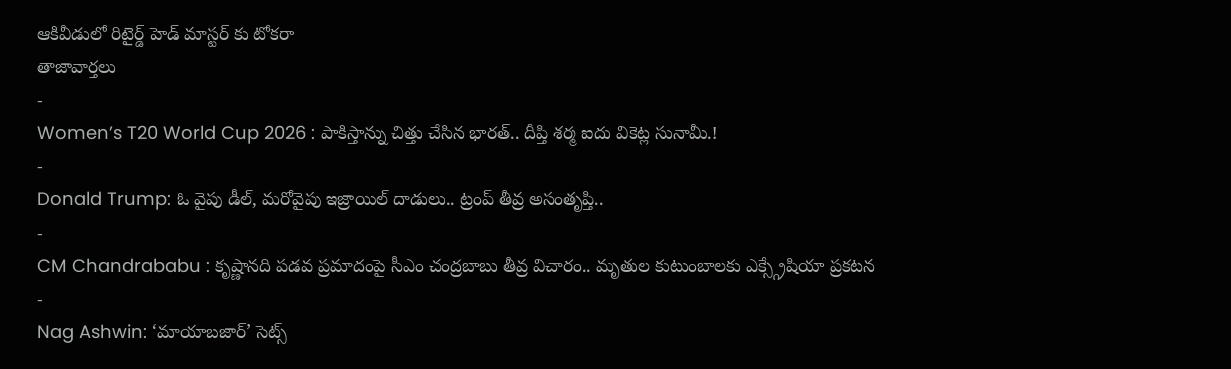ఆకివీడులో రిటైర్డ్ హెడ్ మాస్టర్ కు టోకరా
తాజావార్తలు
-
Women’s T20 World Cup 2026 : పాకిస్తాన్ను చిత్తు చేసిన భారత్.. దీప్తి శర్మ ఐదు వికెట్ల సునామీ.!
-
Donald Trump: ఓ వైపు డీల్, మరోవైపు ఇజ్రాయిల్ దాడులు.. ట్రంప్ తీవ్ర అసంతృప్తి..
-
CM Chandrababu : కృష్ణానది పడవ ప్రమాదంపై సీఎం చంద్రబాబు తీవ్ర విచారం.. మృతుల కుటుంబాలకు ఎక్స్గ్రేషియా ప్రకటన
-
Nag Ashwin: ‘మాయాబజార్’ సెట్స్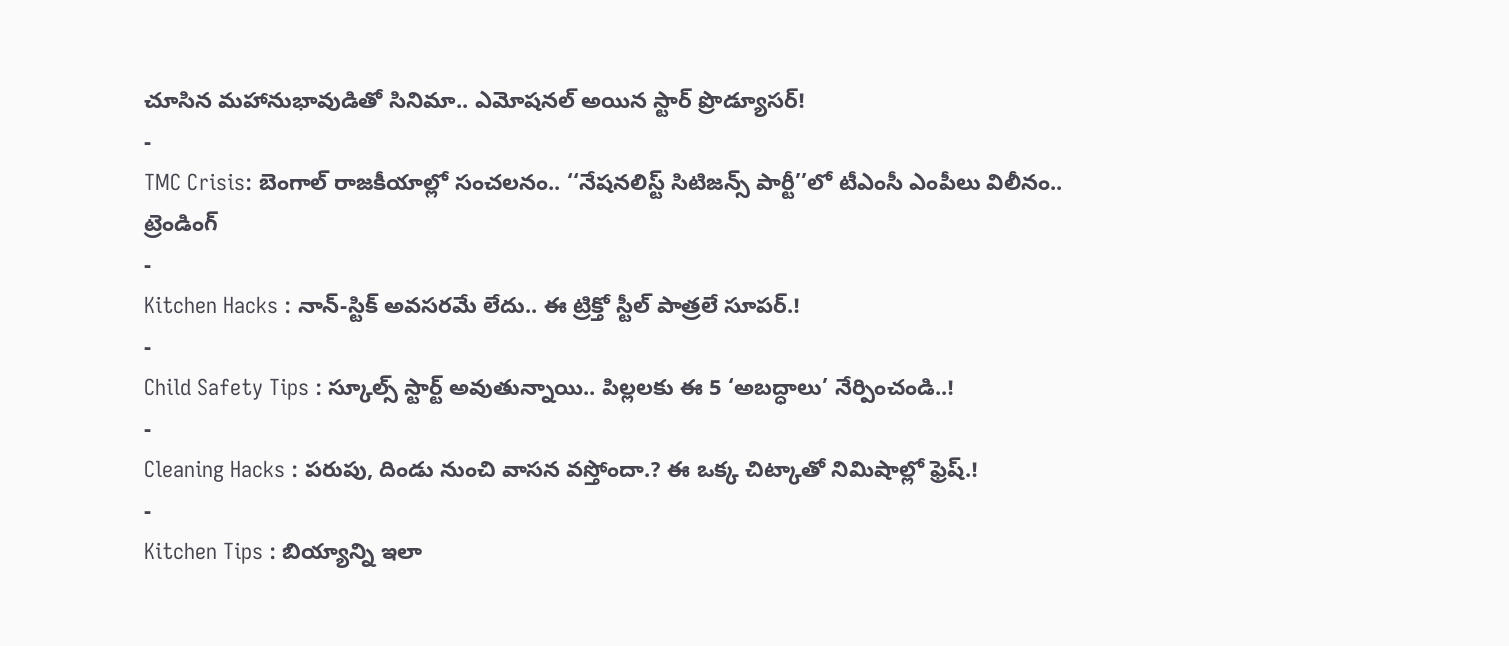చూసిన మహానుభావుడితో సినిమా.. ఎమోషనల్ అయిన స్టార్ ప్రొడ్యూసర్!
-
TMC Crisis: బెంగాల్ రాజకీయాల్లో సంచలనం.. ‘‘నేషనలిస్ట్ సిటిజన్స్ పార్టీ’’లో టీఎంసీ ఎంపీలు విలీనం..
ట్రెండింగ్
-
Kitchen Hacks : నాన్-స్టిక్ అవసరమే లేదు.. ఈ ట్రిక్తో స్టీల్ పాత్రలే సూపర్.!
-
Child Safety Tips : స్కూల్స్ స్టార్ట్ అవుతున్నాయి.. పిల్లలకు ఈ 5 ‘అబద్ధాలు’ నేర్పించండి..!
-
Cleaning Hacks : పరుపు, దిండు నుంచి వాసన వస్తోందా.? ఈ ఒక్క చిట్కాతో నిమిషాల్లో ఫ్రెష్.!
-
Kitchen Tips : బియ్యాన్ని ఇలా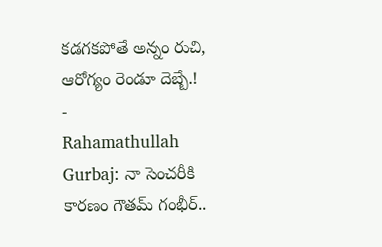కడగకపోతే అన్నం రుచి, ఆరోగ్యం రెండూ దెబ్బే.!
-
Rahamathullah Gurbaj: నా సెంచరీకి కారణం గౌతమ్ గంభీర్..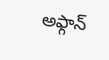అఫ్గాన్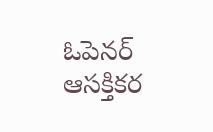ఓపెనర్ ఆసక్తికర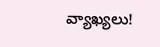వ్యాఖ్యలు!